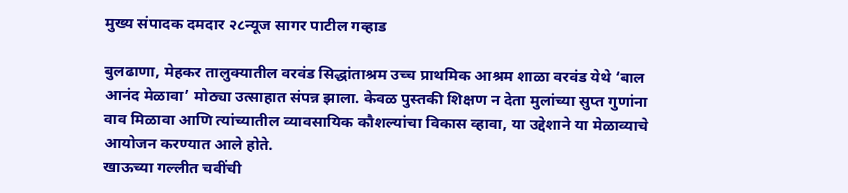मुख्य संपादक दमदार २८न्यूज सागर पाटील गव्हाड

बुलढाणा, मेहकर तालुक्यातील वरवंड सिद्धांताश्रम उच्च प्राथमिक आश्रम शाळा वरवंड येथे ‘बाल आनंद मेळावा’ मोठ्या उत्साहात संपन्न झाला. केवळ पुस्तकी शिक्षण न देता मुलांच्या सुप्त गुणांना वाव मिळावा आणि त्यांच्यातील व्यावसायिक कौशल्यांचा विकास व्हावा, या उद्देशाने या मेळाव्याचे आयोजन करण्यात आले होते.
खाऊच्या गल्लीत चवींची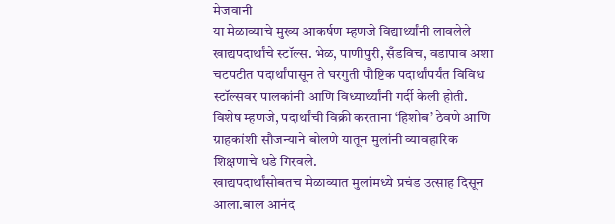मेजवानी
या मेळाव्याचे मुख्य आकर्षण म्हणजे विद्यार्थ्यांनी लावलेले खाद्यपदार्थांचे स्टॉल्स. भेळ, पाणीपुरी, सँडविच, वडापाव अशा चटपटीत पदार्थांपासून ते घरगुती पौष्टिक पदार्थांपर्यंत विविध स्टॉल्सवर पालकांनी आणि विध्यार्थ्यांनी गर्दी केली होती. विशेष म्हणजे, पदार्थांची विक्री करताना ‘हिशोब’ ठेवणे आणि ग्राहकांशी सौजन्याने बोलणे यातून मुलांनी व्यावहारिक शिक्षणाचे धडे गिरवले.
खाद्यपदार्थांसोबतच मेळाव्यात मुलांमध्ये प्रचंड उत्साह दिसून आला.बाल आनंद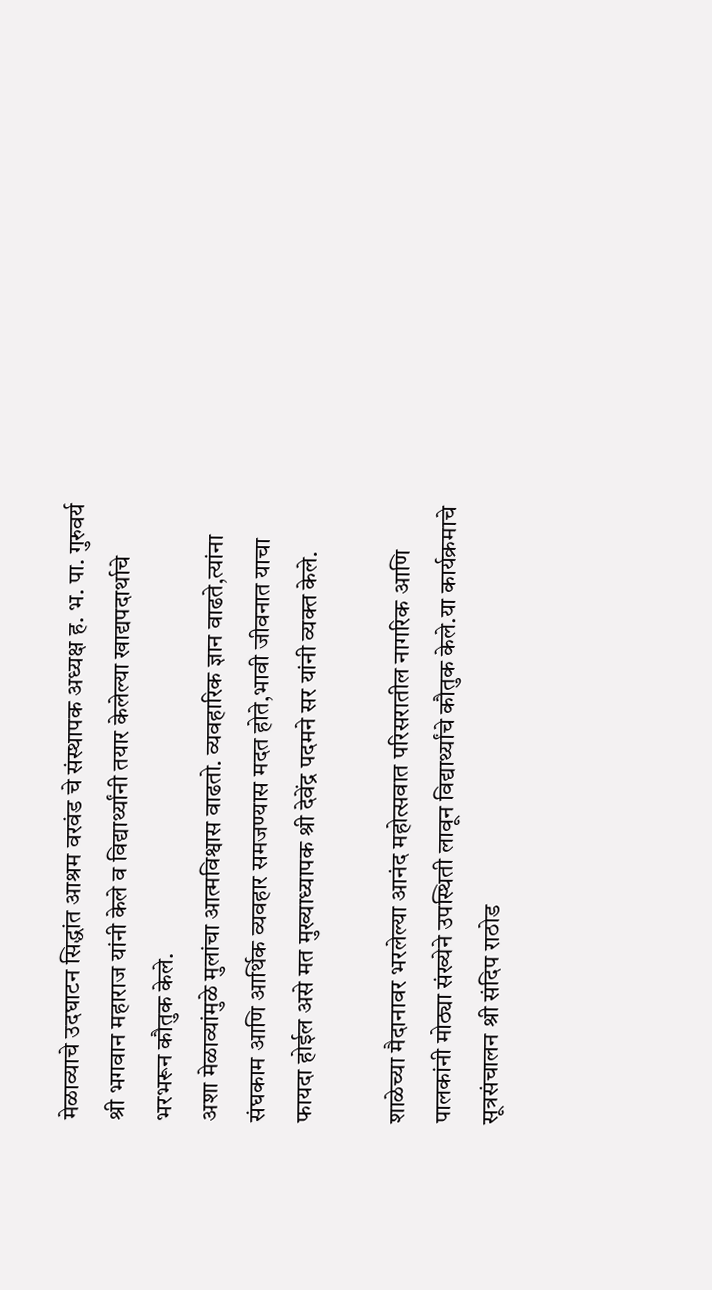मेळाव्याचे उदघाटन सिद्धांत आश्रम वरवंड चे संस्थापक अध्यक्ष ह. भ. पा. गुरुवर्य श्री भगवान महाराज यांनी केले व विद्यार्थ्यांनी तयार केलेल्या खाद्यपदार्थाचे भरभरून कौतुक केले.
अशा मेळाव्यांमुळे मुलांचा आत्मविश्वास वाढतो. व्यवहारिक ज्ञान वाढते,त्यांना संघकाम आणि आर्थिक व्यवहार समजण्यास मदत होते,भावी जीवनात याचा फायदा होईल असे मत मुख्याध्यापक श्री देवेंद्र पदमने सर यांनी व्यक्त केले.

शाळेच्या मैदानावर भरलेल्या आनंद महोत्सवात परिसरातील नागरिक आणि पालकांनी मोठ्या संख्येने उपस्थिती लावून विद्यार्थ्यांचे कौतुक केले.या कार्यक्रमाचे सूत्रसंचालन श्री संदिप राठोड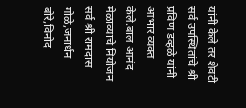यांनी केले तर शेवटी सर्व उपस्थितांचे श्री प्रविण डव्हळे यांनी आभार व्यक्त केले.बाल आनंद मेळाव्याचे नियोजन सर्व श्री रामदास गोळे,जनार्धन बोरे,विनोद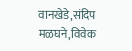वानखेडे,संदिप मळघने,विवेक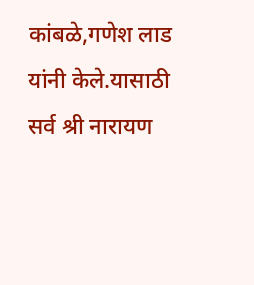कांबळे,गणेश लाड यांनी केले.यासाठी सर्व श्री नारायण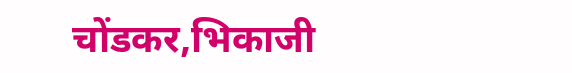चोंडकर,भिकाजी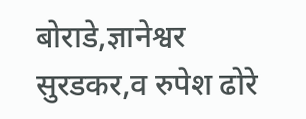बोराडे,ज्ञानेश्वर सुरडकर,व रुपेश ढोरे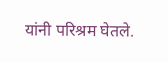यांनी परिश्रम घेतले.